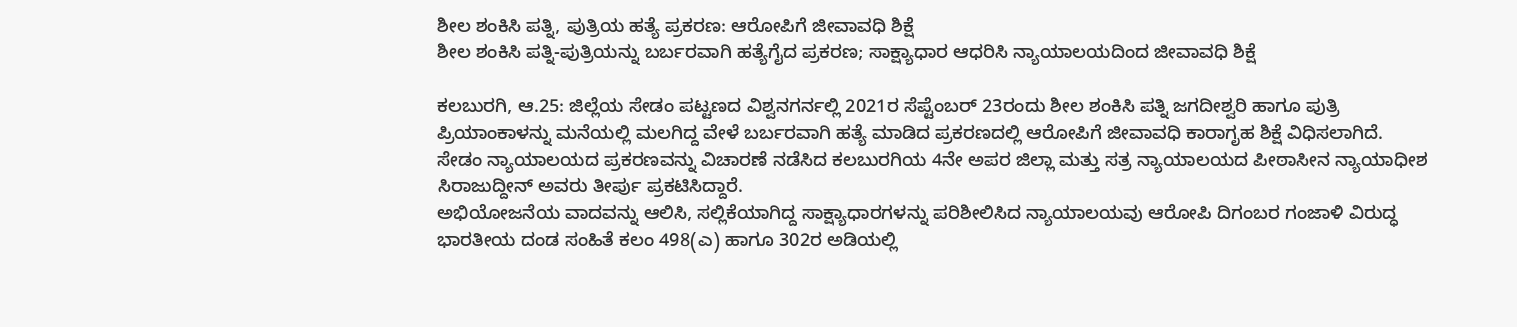ಶೀಲ ಶಂಕಿಸಿ ಪತ್ನಿ, ಪುತ್ರಿಯ ಹತ್ಯೆ ಪ್ರಕರಣ: ಆರೋಪಿಗೆ ಜೀವಾವಧಿ ಶಿಕ್ಷೆ
ಶೀಲ ಶಂಕಿಸಿ ಪತ್ನಿ-ಪುತ್ರಿಯನ್ನು ಬರ್ಬರವಾಗಿ ಹತ್ಯೆಗೈದ ಪ್ರಕರಣ; ಸಾಕ್ಷ್ಯಾಧಾರ ಆಧರಿಸಿ ನ್ಯಾಯಾಲಯದಿಂದ ಜೀವಾವಧಿ ಶಿಕ್ಷೆ

ಕಲಬುರಗಿ, ಆ.25: ಜಿಲ್ಲೆಯ ಸೇಡಂ ಪಟ್ಟಣದ ವಿಶ್ವನಗರ್ನಲ್ಲಿ 2021ರ ಸೆಪ್ಟೆಂಬರ್ 23ರಂದು ಶೀಲ ಶಂಕಿಸಿ ಪತ್ನಿ ಜಗದೀಶ್ವರಿ ಹಾಗೂ ಪುತ್ರಿ ಪ್ರಿಯಾಂಕಾಳನ್ನು ಮನೆಯಲ್ಲಿ ಮಲಗಿದ್ದ ವೇಳೆ ಬರ್ಬರವಾಗಿ ಹತ್ಯೆ ಮಾಡಿದ ಪ್ರಕರಣದಲ್ಲಿ ಆರೋಪಿಗೆ ಜೀವಾವಧಿ ಕಾರಾಗೃಹ ಶಿಕ್ಷೆ ವಿಧಿಸಲಾಗಿದೆ.
ಸೇಡಂ ನ್ಯಾಯಾಲಯದ ಪ್ರಕರಣವನ್ನು ವಿಚಾರಣೆ ನಡೆಸಿದ ಕಲಬುರಗಿಯ 4ನೇ ಅಪರ ಜಿಲ್ಲಾ ಮತ್ತು ಸತ್ರ ನ್ಯಾಯಾಲಯದ ಪೀಠಾಸೀನ ನ್ಯಾಯಾಧೀಶ ಸಿರಾಜುದ್ದೀನ್ ಅವರು ತೀರ್ಪು ಪ್ರಕಟಿಸಿದ್ದಾರೆ.
ಅಭಿಯೋಜನೆಯ ವಾದವನ್ನು ಆಲಿಸಿ, ಸಲ್ಲಿಕೆಯಾಗಿದ್ದ ಸಾಕ್ಷ್ಯಾಧಾರಗಳನ್ನು ಪರಿಶೀಲಿಸಿದ ನ್ಯಾಯಾಲಯವು ಆರೋಪಿ ದಿಗಂಬರ ಗಂಜಾಳಿ ವಿರುದ್ಧ ಭಾರತೀಯ ದಂಡ ಸಂಹಿತೆ ಕಲಂ 498(ಎ) ಹಾಗೂ 302ರ ಅಡಿಯಲ್ಲಿ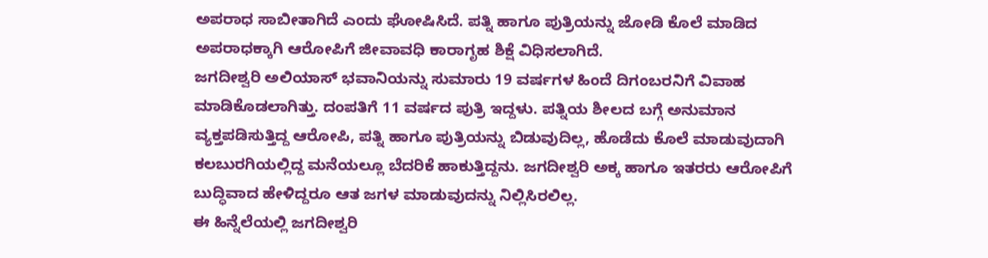ಅಪರಾಧ ಸಾಬೀತಾಗಿದೆ ಎಂದು ಘೋಷಿಸಿದೆ. ಪತ್ನಿ ಹಾಗೂ ಪುತ್ರಿಯನ್ನು ಜೋಡಿ ಕೊಲೆ ಮಾಡಿದ ಅಪರಾಧಕ್ಕಾಗಿ ಆರೋಪಿಗೆ ಜೀವಾವಧಿ ಕಾರಾಗೃಹ ಶಿಕ್ಷೆ ವಿಧಿಸಲಾಗಿದೆ.
ಜಗದೀಶ್ವರಿ ಅಲಿಯಾಸ್ ಭವಾನಿಯನ್ನು ಸುಮಾರು 19 ವರ್ಷಗಳ ಹಿಂದೆ ದಿಗಂಬರನಿಗೆ ವಿವಾಹ ಮಾಡಿಕೊಡಲಾಗಿತ್ತು. ದಂಪತಿಗೆ 11 ವರ್ಷದ ಪುತ್ರಿ ಇದ್ದಳು. ಪತ್ನಿಯ ಶೀಲದ ಬಗ್ಗೆ ಅನುಮಾನ ವ್ಯಕ್ತಪಡಿಸುತ್ತಿದ್ದ ಆರೋಪಿ, ಪತ್ನಿ ಹಾಗೂ ಪುತ್ರಿಯನ್ನು ಬಿಡುವುದಿಲ್ಲ, ಹೊಡೆದು ಕೊಲೆ ಮಾಡುವುದಾಗಿ ಕಲಬುರಗಿಯಲ್ಲಿದ್ದ ಮನೆಯಲ್ಲೂ ಬೆದರಿಕೆ ಹಾಕುತ್ತಿದ್ದನು. ಜಗದೀಶ್ವರಿ ಅಕ್ಕ ಹಾಗೂ ಇತರರು ಆರೋಪಿಗೆ ಬುದ್ಧಿವಾದ ಹೇಳಿದ್ದರೂ ಆತ ಜಗಳ ಮಾಡುವುದನ್ನು ನಿಲ್ಲಿಸಿರಲಿಲ್ಲ.
ಈ ಹಿನ್ನೆಲೆಯಲ್ಲಿ ಜಗದೀಶ್ವರಿ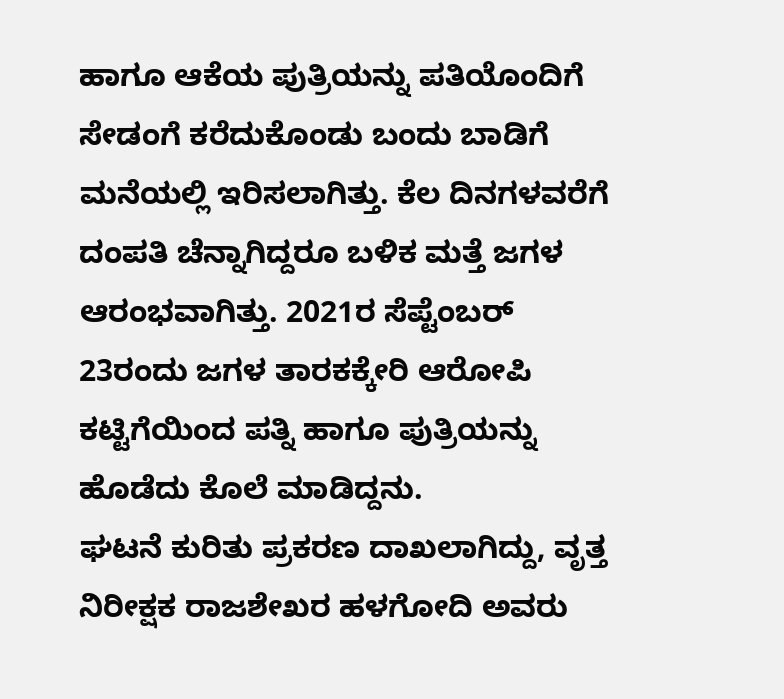ಹಾಗೂ ಆಕೆಯ ಪುತ್ರಿಯನ್ನು ಪತಿಯೊಂದಿಗೆ ಸೇಡಂಗೆ ಕರೆದುಕೊಂಡು ಬಂದು ಬಾಡಿಗೆ ಮನೆಯಲ್ಲಿ ಇರಿಸಲಾಗಿತ್ತು. ಕೆಲ ದಿನಗಳವರೆಗೆ ದಂಪತಿ ಚೆನ್ನಾಗಿದ್ದರೂ ಬಳಿಕ ಮತ್ತೆ ಜಗಳ ಆರಂಭವಾಗಿತ್ತು. 2021ರ ಸೆಪ್ಟೆಂಬರ್ 23ರಂದು ಜಗಳ ತಾರಕಕ್ಕೇರಿ ಆರೋಪಿ ಕಟ್ಟಿಗೆಯಿಂದ ಪತ್ನಿ ಹಾಗೂ ಪುತ್ರಿಯನ್ನು ಹೊಡೆದು ಕೊಲೆ ಮಾಡಿದ್ದನು.
ಘಟನೆ ಕುರಿತು ಪ್ರಕರಣ ದಾಖಲಾಗಿದ್ದು, ವೃತ್ತ ನಿರೀಕ್ಷಕ ರಾಜಶೇಖರ ಹಳಗೋದಿ ಅವರು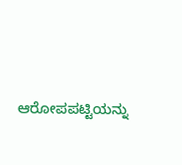ಆರೋಪಪಟ್ಟಿಯನ್ನು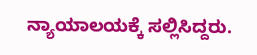ನ್ಯಾಯಾಲಯಕ್ಕೆ ಸಲ್ಲಿಸಿದ್ದರು.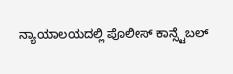ನ್ಯಾಯಾಲಯದಲ್ಲಿ ಪೊಲೀಸ್ ಕಾನ್ಸ್ಟೆಬಲ್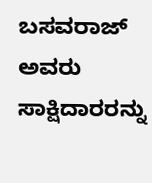ಬಸವರಾಜ್ ಅವರು ಸಾಕ್ಷಿದಾರರನ್ನು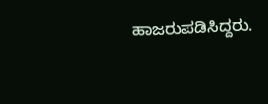ಹಾಜರುಪಡಿಸಿದ್ದರು.